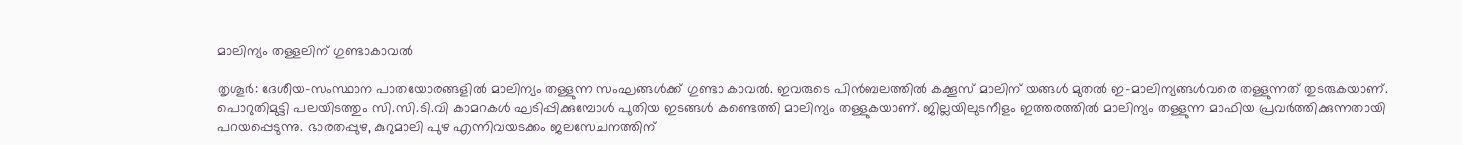മാലിന്യം തള്ളലിന് ഗുണ്ടാകാവൽ

തൃശൂർ: ദേശീയ-സംസ്ഥാന പാതയോരങ്ങളിൽ മാലിന്യം തള്ളുന്ന സംഘങ്ങൾക്ക് ഗുണ്ടാ കാവൽ. ഇവരുടെ പിൻബലത്തിൽ കക്കൂസ് മാലിന് യങ്ങൾ മുതൽ ഇ-മാലിന്യങ്ങൾവരെ തള്ളുന്നത് തുടരുകയാണ്. പൊറുതിമുട്ടി പലയിടത്തും സി.സി.ടി.വി കാമറകൾ ഘടിപ്പിക്കുമ്പോൾ പുതിയ ഇടങ്ങൾ കണ്ടെത്തി മാലിന്യം തള്ളുകയാണ്. ജില്ലയിലുടനീളം ഇത്തരത്തിൽ മാലിന്യം തള്ളുന്ന മാഫിയ പ്രവർത്തിക്കുന്നതായി പറയപ്പെടുന്നു. ഭാരതപ്പുഴ, കുറുമാലി പുഴ എന്നിവയടക്കം ജലസേചനത്തിന്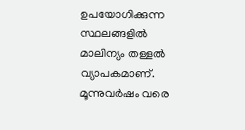ഉപയോഗിക്കുന്ന സ്ഥലങ്ങളിൽ മാലിന്യം തള്ളൽ വ്യാപകമാണ്. മൂന്നുവർഷം വരെ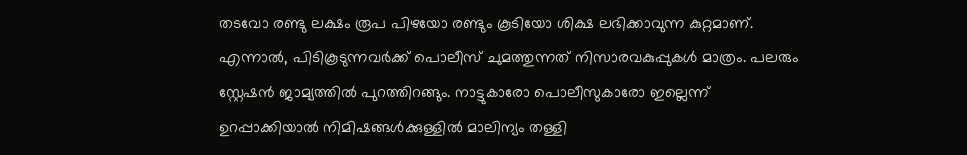തടവോ രണ്ടു ലക്ഷം രൂപ പിഴയോ രണ്ടും കൂടിയോ ശിക്ഷ ലഭിക്കാവുന്ന കുറ്റമാണ്. എന്നാൽ, പിടികൂടുന്നവർക്ക് പൊലീസ് ചുമത്തുന്നത് നിസാരവകുപ്പുകൾ മാത്രം. പലരും സ്റ്റേഷൻ ജാമ്യത്തിൽ പുറത്തിറങ്ങും. നാട്ടുകാരോ പൊലീസുകാരോ ഇല്ലെന്ന് ഉറപ്പാക്കിയാൽ നിമിഷങ്ങൾക്കുള്ളിൽ മാലിന്യം തള്ളി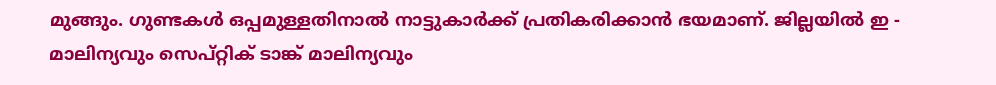മുങ്ങും. ഗുണ്ടകൾ ഒപ്പമുള്ളതിനാൽ നാട്ടുകാർക്ക് പ്രതികരിക്കാൻ ഭയമാണ്. ജില്ലയിൽ ഇ - മാലിന്യവും സെപ്റ്റിക് ടാങ്ക് മാലിന്യവും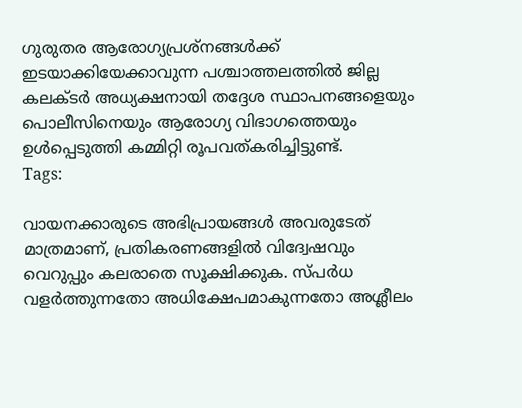ഗുരുതര ആരോഗ്യപ്രശ്നങ്ങൾക്ക് ഇടയാക്കിയേക്കാവുന്ന പശ്ചാത്തലത്തിൽ ജില്ല കലക്ടർ അധ്യക്ഷനായി തദ്ദേശ സ്ഥാപനങ്ങളെയും പൊലീസിനെയും ആരോഗ്യ വിഭാഗത്തെയും ഉൾപ്പെടുത്തി കമ്മിറ്റി രൂപവത്കരിച്ചിട്ടുണ്ട്.
Tags:

വായനക്കാരുടെ അഭിപ്രായങ്ങള്‍ അവരുടേത് മാത്രമാണ്, പ്രതികരണങ്ങളിൽ വിദ്വേഷവും വെറുപ്പും കലരാതെ സൂക്ഷിക്കുക. സ്പർധ വളർത്തുന്നതോ അധിക്ഷേപമാകുന്നതോ അശ്ലീലം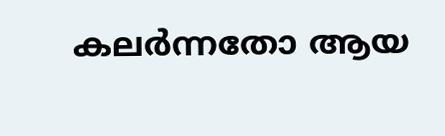കലർന്നതോ ആയ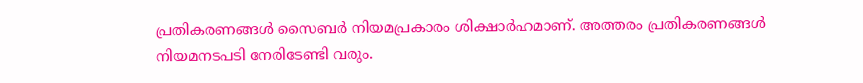പ്രതികരണങ്ങൾ സൈബർ നിയമപ്രകാരം ശിക്ഷാർഹമാണ്. അത്തരം പ്രതികരണങ്ങൾ നിയമനടപടി നേരിടേണ്ടി വരും.